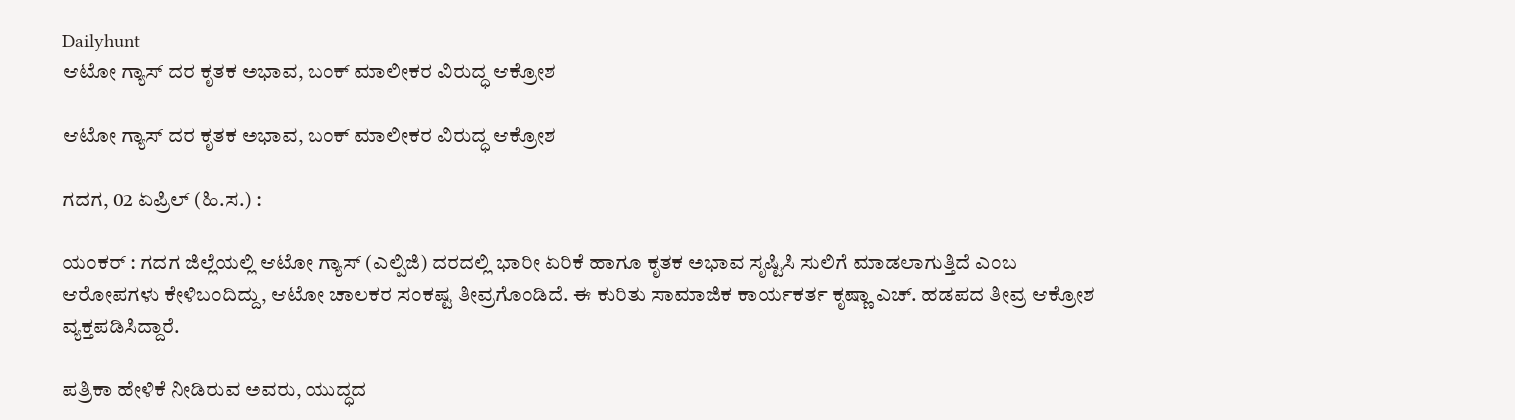Dailyhunt
ಆಟೋ ಗ್ಯಾಸ್ ದರ ಕೃತಕ ಅಭಾವ, ಬಂಕ್ ಮಾಲೀಕರ ವಿರುದ್ಧ ಆಕ್ರೋಶ

ಆಟೋ ಗ್ಯಾಸ್ ದರ ಕೃತಕ ಅಭಾವ, ಬಂಕ್ ಮಾಲೀಕರ ವಿರುದ್ಧ ಆಕ್ರೋಶ

ಗದಗ, 02 ಏಪ್ರಿಲ್ (ಹಿ.ಸ.) :

ಯಂಕರ್ : ಗದಗ ಜಿಲ್ಲೆಯಲ್ಲಿ ಆಟೋ ಗ್ಯಾಸ್ (ಎಲ್ಪಿಜಿ) ದರದಲ್ಲಿ ಭಾರೀ ಏರಿಕೆ ಹಾಗೂ ಕೃತಕ ಅಭಾವ ಸೃಷ್ಟಿಸಿ ಸುಲಿಗೆ ಮಾಡಲಾಗುತ್ತಿದೆ ಎಂಬ ಆರೋಪಗಳು ಕೇಳಿಬಂದಿದ್ದು, ಆಟೋ ಚಾಲಕರ ಸಂಕಷ್ಟ ತೀವ್ರಗೊಂಡಿದೆ. ಈ ಕುರಿತು ಸಾಮಾಜಿಕ ಕಾರ್ಯಕರ್ತ ಕೃಷ್ಣಾ ಎಚ್. ಹಡಪದ ತೀವ್ರ ಆಕ್ರೋಶ ವ್ಯಕ್ತಪಡಿಸಿದ್ದಾರೆ.

ಪತ್ರಿಕಾ ಹೇಳಿಕೆ ನೀಡಿರುವ ಅವರು, ಯುದ್ಧದ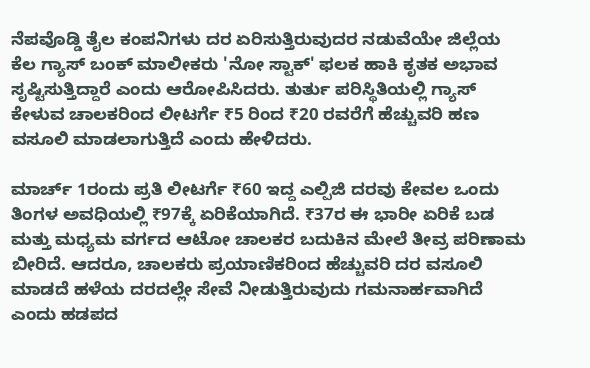ನೆಪವೊಡ್ಡಿ ತೈಲ ಕಂಪನಿಗಳು ದರ ಏರಿಸುತ್ತಿರುವುದರ ನಡುವೆಯೇ ಜಿಲ್ಲೆಯ ಕೆಲ ಗ್ಯಾಸ್ ಬಂಕ್ ಮಾಲೀಕರು 'ನೋ ಸ್ಟಾಕ್' ಫಲಕ ಹಾಕಿ ಕೃತಕ ಅಭಾವ ಸೃಷ್ಟಿಸುತ್ತಿದ್ದಾರೆ ಎಂದು ಆರೋಪಿಸಿದರು. ತುರ್ತು ಪರಿಸ್ಥಿತಿಯಲ್ಲಿ ಗ್ಯಾಸ್ ಕೇಳುವ ಚಾಲಕರಿಂದ ಲೀಟರ್ಗೆ ₹5 ರಿಂದ ₹20 ರವರೆಗೆ ಹೆಚ್ಚುವರಿ ಹಣ ವಸೂಲಿ ಮಾಡಲಾಗುತ್ತಿದೆ ಎಂದು ಹೇಳಿದರು.

ಮಾರ್ಚ್ 1ರಂದು ಪ್ರತಿ ಲೀಟರ್ಗೆ ₹60 ಇದ್ದ ಎಲ್ಪಿಜಿ ದರವು ಕೇವಲ ಒಂದು ತಿಂಗಳ ಅವಧಿಯಲ್ಲಿ ₹97ಕ್ಕೆ ಏರಿಕೆಯಾಗಿದೆ. ₹37ರ ಈ ಭಾರೀ ಏರಿಕೆ ಬಡ ಮತ್ತು ಮಧ್ಯಮ ವರ್ಗದ ಆಟೋ ಚಾಲಕರ ಬದುಕಿನ ಮೇಲೆ ತೀವ್ರ ಪರಿಣಾಮ ಬೀರಿದೆ. ಆದರೂ, ಚಾಲಕರು ಪ್ರಯಾಣಿಕರಿಂದ ಹೆಚ್ಚುವರಿ ದರ ವಸೂಲಿ ಮಾಡದೆ ಹಳೆಯ ದರದಲ್ಲೇ ಸೇವೆ ನೀಡುತ್ತಿರುವುದು ಗಮನಾರ್ಹವಾಗಿದೆ ಎಂದು ಹಡಪದ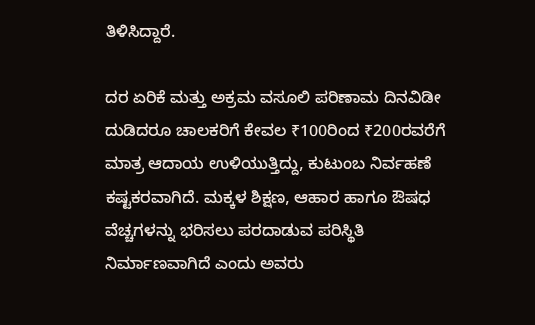ತಿಳಿಸಿದ್ದಾರೆ.

ದರ ಏರಿಕೆ ಮತ್ತು ಅಕ್ರಮ ವಸೂಲಿ ಪರಿಣಾಮ ದಿನವಿಡೀ ದುಡಿದರೂ ಚಾಲಕರಿಗೆ ಕೇವಲ ₹100ರಿಂದ ₹200ರವರೆಗೆ ಮಾತ್ರ ಆದಾಯ ಉಳಿಯುತ್ತಿದ್ದು, ಕುಟುಂಬ ನಿರ್ವಹಣೆ ಕಷ್ಟಕರವಾಗಿದೆ. ಮಕ್ಕಳ ಶಿಕ್ಷಣ, ಆಹಾರ ಹಾಗೂ ಔಷಧ ವೆಚ್ಚಗಳನ್ನು ಭರಿಸಲು ಪರದಾಡುವ ಪರಿಸ್ಥಿತಿ ನಿರ್ಮಾಣವಾಗಿದೆ ಎಂದು ಅವರು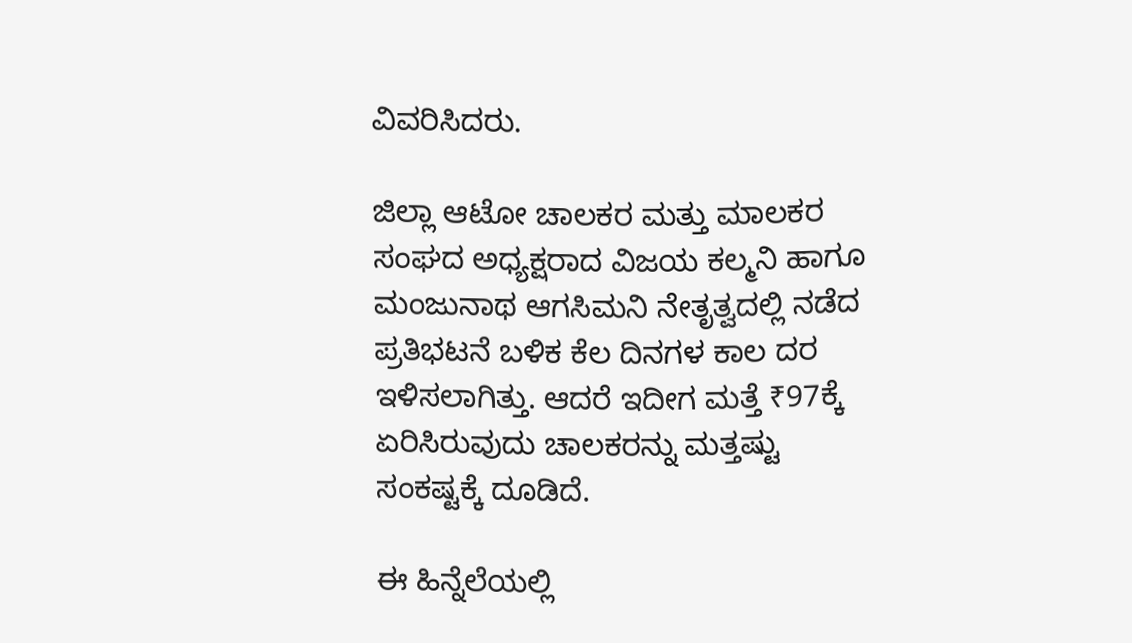ವಿವರಿಸಿದರು.

ಜಿಲ್ಲಾ ಆಟೋ ಚಾಲಕರ ಮತ್ತು ಮಾಲಕರ ಸಂಘದ ಅಧ್ಯಕ್ಷರಾದ ವಿಜಯ ಕಲ್ಮನಿ ಹಾಗೂ ಮಂಜುನಾಥ ಆಗಸಿಮನಿ ನೇತೃತ್ವದಲ್ಲಿ ನಡೆದ ಪ್ರತಿಭಟನೆ ಬಳಿಕ ಕೆಲ ದಿನಗಳ ಕಾಲ ದರ ಇಳಿಸಲಾಗಿತ್ತು. ಆದರೆ ಇದೀಗ ಮತ್ತೆ ₹97ಕ್ಕೆ ಏರಿಸಿರುವುದು ಚಾಲಕರನ್ನು ಮತ್ತಷ್ಟು ಸಂಕಷ್ಟಕ್ಕೆ ದೂಡಿದೆ.

ಈ ಹಿನ್ನೆಲೆಯಲ್ಲಿ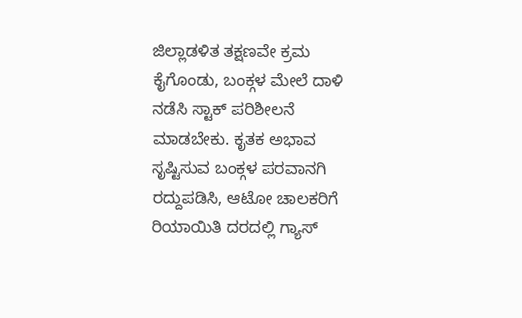ಜಿಲ್ಲಾಡಳಿತ ತಕ್ಷಣವೇ ಕ್ರಮ ಕೈಗೊಂಡು, ಬಂಕ್ಗಳ ಮೇಲೆ ದಾಳಿ ನಡೆಸಿ ಸ್ಟಾಕ್ ಪರಿಶೀಲನೆ ಮಾಡಬೇಕು. ಕೃತಕ ಅಭಾವ ಸೃಷ್ಟಿಸುವ ಬಂಕ್ಗಳ ಪರವಾನಗಿ ರದ್ದುಪಡಿಸಿ, ಆಟೋ ಚಾಲಕರಿಗೆ ರಿಯಾಯಿತಿ ದರದಲ್ಲಿ ಗ್ಯಾಸ್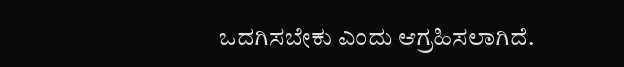ಒದಗಿಸಬೇಕು ಎಂದು ಆಗ್ರಹಿಸಲಾಗಿದೆ.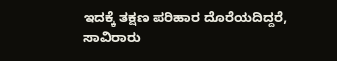ಇದಕ್ಕೆ ತಕ್ಷಣ ಪರಿಹಾರ ದೊರೆಯದಿದ್ದರೆ, ಸಾವಿರಾರು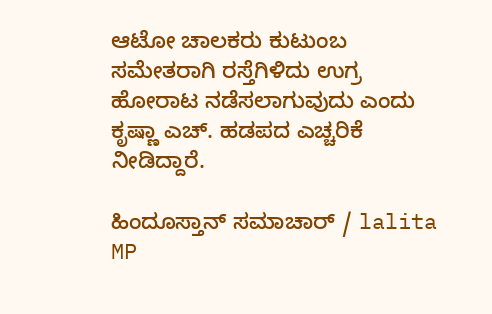ಆಟೋ ಚಾಲಕರು ಕುಟುಂಬ ಸಮೇತರಾಗಿ ರಸ್ತೆಗಿಳಿದು ಉಗ್ರ ಹೋರಾಟ ನಡೆಸಲಾಗುವುದು ಎಂದು ಕೃಷ್ಣಾ ಎಚ್. ಹಡಪದ ಎಚ್ಚರಿಕೆ ನೀಡಿದ್ದಾರೆ.

ಹಿಂದೂಸ್ತಾನ್ ಸಮಾಚಾರ್ / lalita MP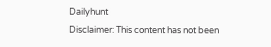Dailyhunt
Disclaimer: This content has not been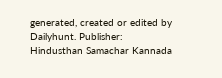generated, created or edited by Dailyhunt. Publisher: Hindusthan Samachar Kannada